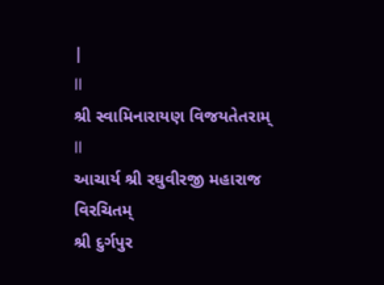|
ll
શ્રી સ્વામિનારાયણ વિજયતેતરામ્
ll
આચાર્ય શ્રી રઘુવીરજી મહારાજ
વિરચિતમ્
શ્રી દુર્ગપુર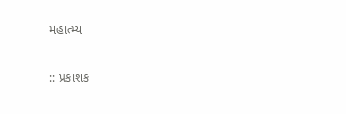મહાત્મ્ય

:: પ્રકાશક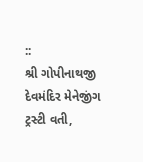::
શ્રી ગોપીનાથજી દેવમંદિર મેનેજીંગ ટ્રસ્ટી વતી,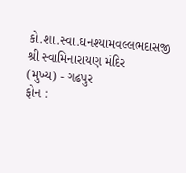કો.શા.સ્વા.ઘનશ્યામવલ્લભદાસજી
શ્રી સ્વામિનારાયણ મંદિર
(મુખ્ય) - ગઢપુર
ફોન :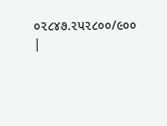૦૨૮૪૭.૨પ૨૮૦૦/૯૦૦
|